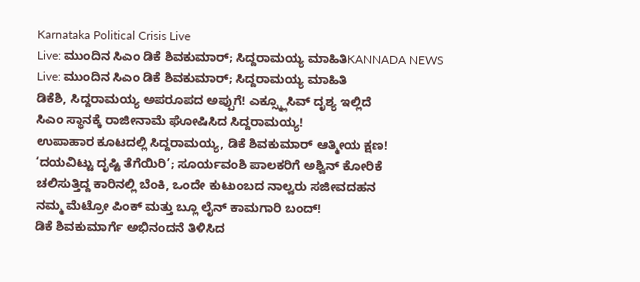Karnataka Political Crisis Live
Live: ಮುಂದಿನ ಸಿಎಂ ಡಿಕೆ ಶಿವಕುಮಾರ್; ಸಿದ್ದರಾಮಯ್ಯ ಮಾಹಿತಿKANNADA NEWS
Live: ಮುಂದಿನ ಸಿಎಂ ಡಿಕೆ ಶಿವಕುಮಾರ್; ಸಿದ್ದರಾಮಯ್ಯ ಮಾಹಿತಿ
ಡಿಕೆಶಿ, ಸಿದ್ದರಾಮಯ್ಯ ಅಪರೂಪದ ಅಪ್ಪುಗೆ! ಎಕ್ಸ್ಕ್ಲೂಸಿವ್ ದೃಶ್ಯ ಇಲ್ಲಿದೆ
ಸಿಎಂ ಸ್ಥಾನಕ್ಕೆ ರಾಜೀನಾಮೆ ಘೋಷಿಸಿದ ಸಿದ್ದರಾಮಯ್ಯ!
ಉಪಾಹಾರ ಕೂಟದಲ್ಲಿ ಸಿದ್ದರಾಮಯ್ಯ, ಡಿಕೆ ಶಿವಕುಮಾರ್ ಆತ್ಮೀಯ ಕ್ಷಣ!
‘ದಯವಿಟ್ಟು ದೃಷ್ಟಿ ತೆಗೆಯಿರಿ’; ಸೂರ್ಯವಂಶಿ ಪಾಲಕರಿಗೆ ಅಶ್ವಿನ್ ಕೋರಿಕೆ
ಚಲಿಸುತ್ತಿದ್ದ ಕಾರಿನಲ್ಲಿ ಬೆಂಕಿ, ಒಂದೇ ಕುಟುಂಬದ ನಾಲ್ವರು ಸಜೀವದಹನ
ನಮ್ಮ ಮೆಟ್ರೋ ಪಿಂಕ್ ಮತ್ತು ಬ್ಲೂ ಲೈನ್ ಕಾಮಗಾರಿ ಬಂದ್!
ಡಿಕೆ ಶಿವಕುಮಾರ್ಗೆ ಅಭಿನಂದನೆ ತಿಳಿಸಿದ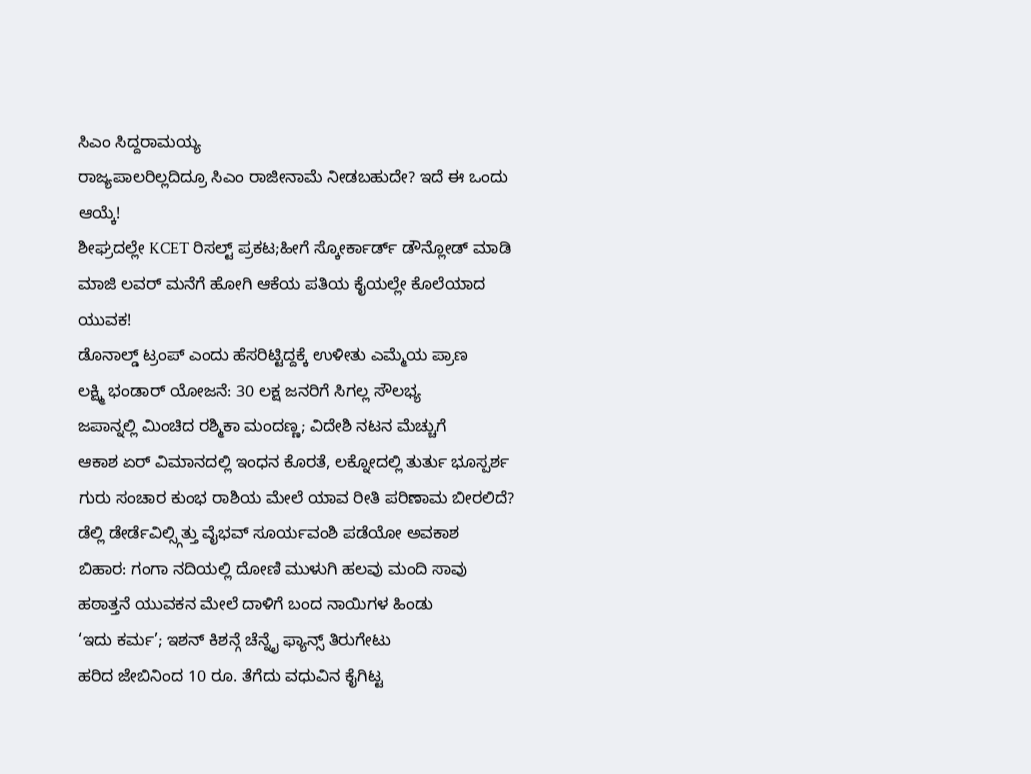ಸಿಎಂ ಸಿದ್ದರಾಮಯ್ಯ
ರಾಜ್ಯಪಾಲರಿಲ್ಲದಿದ್ರೂ ಸಿಎಂ ರಾಜೀನಾಮೆ ನೀಡಬಹುದೇ? ಇದೆ ಈ ಒಂದು ಆಯ್ಕೆ!
ಶೀಘ್ರದಲ್ಲೇ KCET ರಿಸಲ್ಟ್ ಪ್ರಕಟ;ಹೀಗೆ ಸ್ಕೋರ್ಕಾರ್ಡ್ ಡೌನ್ಲೋಡ್ ಮಾಡಿ
ಮಾಜಿ ಲವರ್ ಮನೆಗೆ ಹೋಗಿ ಆಕೆಯ ಪತಿಯ ಕೈಯಲ್ಲೇ ಕೊಲೆಯಾದ ಯುವಕ!
ಡೊನಾಲ್ಡ್ ಟ್ರಂಪ್ ಎಂದು ಹೆಸರಿಟ್ಟಿದ್ದಕ್ಕೆ ಉಳೀತು ಎಮ್ಮೆಯ ಪ್ರಾಣ
ಲಕ್ಷ್ಮಿ ಭಂಡಾರ್ ಯೋಜನೆ: 30 ಲಕ್ಷ ಜನರಿಗೆ ಸಿಗಲ್ಲ ಸೌಲಭ್ಯ
ಜಪಾನ್ನಲ್ಲಿ ಮಿಂಚಿದ ರಶ್ಮಿಕಾ ಮಂದಣ್ಣ; ವಿದೇಶಿ ನಟನ ಮೆಚ್ಚುಗೆ
ಆಕಾಶ ಏರ್ ವಿಮಾನದಲ್ಲಿ ಇಂಧನ ಕೊರತೆ, ಲಕ್ನೋದಲ್ಲಿ ತುರ್ತು ಭೂಸ್ಪರ್ಶ
ಗುರು ಸಂಚಾರ ಕುಂಭ ರಾಶಿಯ ಮೇಲೆ ಯಾವ ರೀತಿ ಪರಿಣಾಮ ಬೀರಲಿದೆ?
ಡೆಲ್ಲಿ ಡೇರ್ಡೆವಿಲ್ಸ್ಗಿತ್ತು ವೈಭವ್ ಸೂರ್ಯವಂಶಿ ಪಡೆಯೋ ಅವಕಾಶ
ಬಿಹಾರ: ಗಂಗಾ ನದಿಯಲ್ಲಿ ದೋಣಿ ಮುಳುಗಿ ಹಲವು ಮಂದಿ ಸಾವು
ಹಠಾತ್ತನೆ ಯುವಕನ ಮೇಲೆ ದಾಳಿಗೆ ಬಂದ ನಾಯಿಗಳ ಹಿಂಡು
‘ಇದು ಕರ್ಮ’; ಇಶನ್ ಕಿಶನ್ಗೆ ಚೆನ್ನೈ ಫ್ಯಾನ್ಸ್ ತಿರುಗೇಟು
ಹರಿದ ಜೇಬಿನಿಂದ 10 ರೂ. ತೆಗೆದು ವಧುವಿನ ಕೈಗಿಟ್ಟ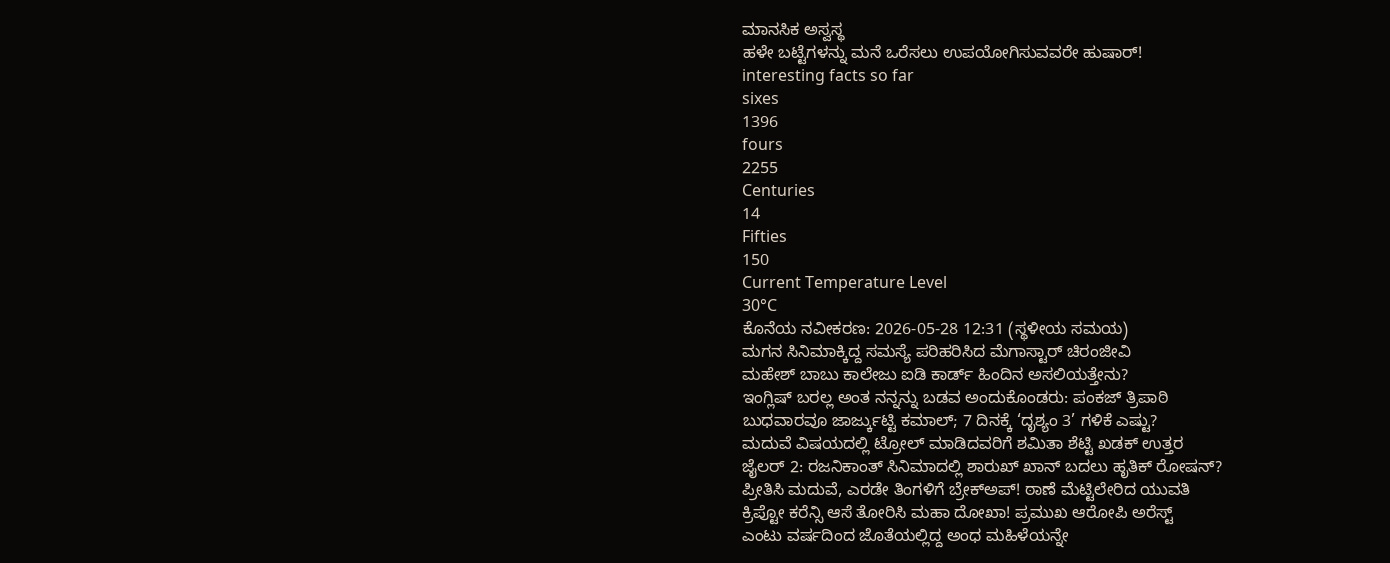ಮಾನಸಿಕ ಅಸ್ವಸ್ಥ
ಹಳೇ ಬಟ್ಟೆಗಳನ್ನು ಮನೆ ಒರೆಸಲು ಉಪಯೋಗಿಸುವವರೇ ಹುಷಾರ್!
interesting facts so far
sixes
1396
fours
2255
Centuries
14
Fifties
150
Current Temperature Level
30°C
ಕೊನೆಯ ನವೀಕರಣ: 2026-05-28 12:31 (ಸ್ಥಳೀಯ ಸಮಯ)
ಮಗನ ಸಿನಿಮಾಕ್ಕಿದ್ದ ಸಮಸ್ಯೆ ಪರಿಹರಿಸಿದ ಮೆಗಾಸ್ಟಾರ್ ಚಿರಂಜೀವಿ
ಮಹೇಶ್ ಬಾಬು ಕಾಲೇಜು ಐಡಿ ಕಾರ್ಡ್ ಹಿಂದಿನ ಅಸಲಿಯತ್ತೇನು?
ಇಂಗ್ಲಿಷ್ ಬರಲ್ಲ ಅಂತ ನನ್ನನ್ನು ಬಡವ ಅಂದುಕೊಂಡರು: ಪಂಕಜ್ ತ್ರಿಪಾಠಿ
ಬುಧವಾರವೂ ಜಾರ್ಜ್ಕುಟ್ಟಿ ಕಮಾಲ್; 7 ದಿನಕ್ಕೆ ‘ದೃಶ್ಯಂ 3’ ಗಳಿಕೆ ಎಷ್ಟು?
ಮದುವೆ ವಿಷಯದಲ್ಲಿ ಟ್ರೋಲ್ ಮಾಡಿದವರಿಗೆ ಶಮಿತಾ ಶೆಟ್ಟಿ ಖಡಕ್ ಉತ್ತರ
ಜೈಲರ್ 2: ರಜನಿಕಾಂತ್ ಸಿನಿಮಾದಲ್ಲಿ ಶಾರುಖ್ ಖಾನ್ ಬದಲು ಹೃತಿಕ್ ರೋಷನ್?
ಪ್ರೀತಿಸಿ ಮದುವೆ, ಎರಡೇ ತಿಂಗಳಿಗೆ ಬ್ರೇಕ್ಅಪ್! ಠಾಣೆ ಮೆಟ್ಟಿಲೇರಿದ ಯುವತಿ
ಕ್ರಿಪ್ಟೋ ಕರೆನ್ಸಿ ಆಸೆ ತೋರಿಸಿ ಮಹಾ ದೋಖಾ! ಪ್ರಮುಖ ಆರೋಪಿ ಅರೆಸ್ಟ್
ಎಂಟು ವರ್ಷದಿಂದ ಜೊತೆಯಲ್ಲಿದ್ದ ಅಂಧ ಮಹಿಳೆಯನ್ನೇ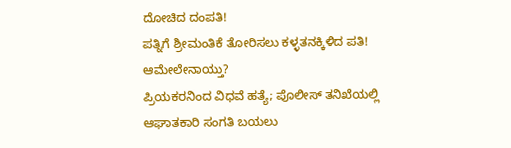ದೋಚಿದ ದಂಪತಿ!
ಪತ್ನಿಗೆ ಶ್ರೀಮಂತಿಕೆ ತೋರಿಸಲು ಕಳ್ಳತನಕ್ಕಿಳಿದ ಪತಿ! ಆಮೇಲೇನಾಯ್ತು?
ಪ್ರಿಯಕರನಿಂದ ವಿಧವೆ ಹತ್ಯೆ; ಪೊಲೀಸ್ ತನಿಖೆಯಲ್ಲಿ ಆಘಾತಕಾರಿ ಸಂಗತಿ ಬಯಲು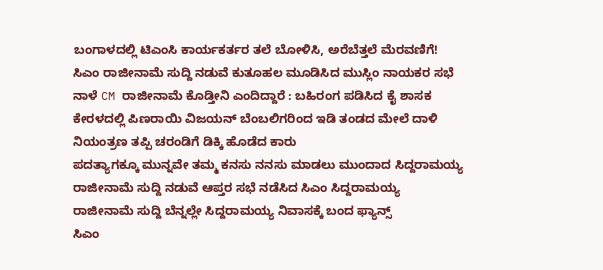ಬಂಗಾಳದಲ್ಲಿ ಟಿಎಂಸಿ ಕಾರ್ಯಕರ್ತರ ತಲೆ ಬೋಳಿಸಿ, ಅರೆಬೆತ್ತಲೆ ಮೆರವಣಿಗೆ!
ಸಿಎಂ ರಾಜೀನಾಮೆ ಸುದ್ದಿ ನಡುವೆ ಕುತೂಹಲ ಮೂಡಿಸಿದ ಮುಸ್ಲಿಂ ನಾಯಕರ ಸಭೆ
ನಾಳೆ CM ರಾಜೀನಾಮೆ ಕೊಡ್ತೀನಿ ಎಂದಿದ್ದಾರೆ : ಬಹಿರಂಗ ಪಡಿಸಿದ ಕೈ ಶಾಸಕ
ಕೇರಳದಲ್ಲಿ ಪಿಣರಾಯಿ ವಿಜಯನ್ ಬೆಂಬಲಿಗರಿಂದ ಇಡಿ ತಂಡದ ಮೇಲೆ ದಾಳಿ
ನಿಯಂತ್ರಣ ತಪ್ಪಿ ಚರಂಡಿಗೆ ಡಿಕ್ಕಿ ಹೊಡೆದ ಕಾರು
ಪದತ್ಯಾಗಕ್ಕೂ ಮುನ್ನವೇ ತಮ್ಮ ಕನಸು ನನಸು ಮಾಡಲು ಮುಂದಾದ ಸಿದ್ದರಾಮಯ್ಯ
ರಾಜೀನಾಮೆ ಸುದ್ದಿ ನಡುವೆ ಆಪ್ತರ ಸಭೆ ನಡೆಸಿದ ಸಿಎಂ ಸಿದ್ದರಾಮಯ್ಯ
ರಾಜೀನಾಮೆ ಸುದ್ದಿ ಬೆನ್ನಲ್ಲೇ ಸಿದ್ದರಾಮಯ್ಯ ನಿವಾಸಕ್ಕೆ ಬಂದ ಫ್ಯಾನ್ಸ್
ಸಿಎಂ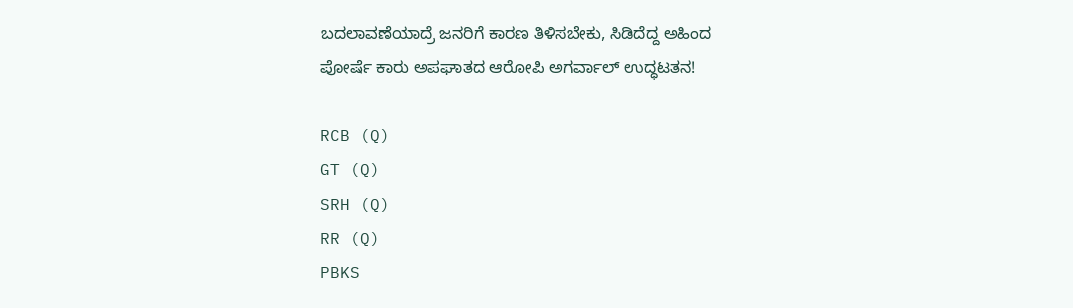ಬದಲಾವಣೆಯಾದ್ರೆ ಜನರಿಗೆ ಕಾರಣ ತಿಳಿಸಬೇಕು, ಸಿಡಿದೆದ್ದ ಅಹಿಂದ
ಪೋರ್ಷೆ ಕಾರು ಅಪಘಾತದ ಆರೋಪಿ ಅಗರ್ವಾಲ್ ಉದ್ಧಟತನ!

RCB (Q)
GT (Q)
SRH (Q)
RR (Q)
PBKS